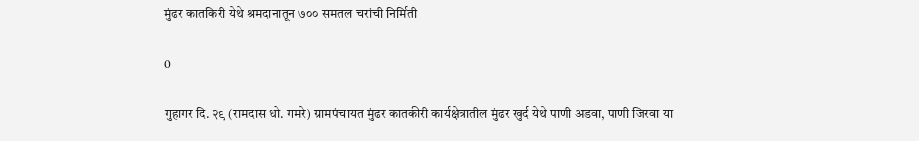मुंढर कातकिरी येथे श्रमदानातून ७०० समतल चरांची निर्मिती

0

गुहागर दि. २९ (रामदास धो. गमरे) ग्रामपंचायत मुंढर कातकीरी कार्यक्षेत्रातील मुंढर खुर्द येथे पाणी अडवा, पाणी जिरवा या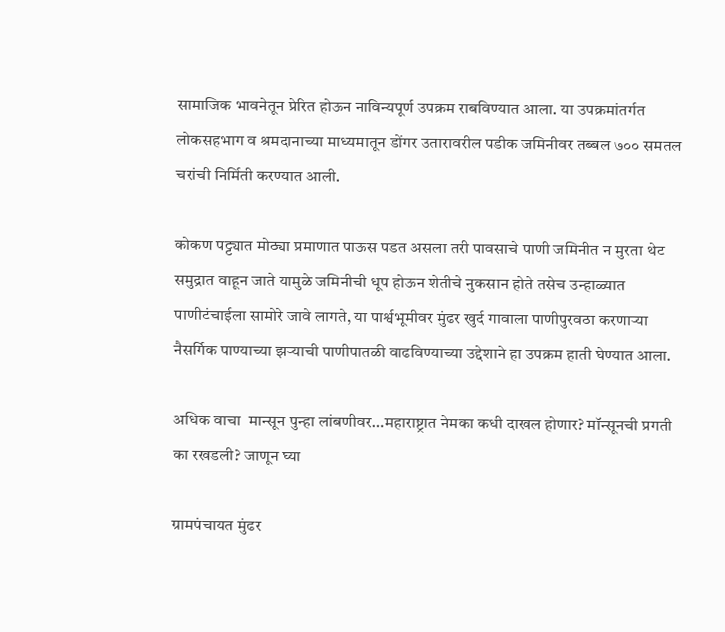सामाजिक भावनेतून प्रेरित होऊन नाविन्यपूर्ण उपक्रम राबविण्यात आला. या उपक्रमांतर्गत लोकसहभाग व श्रमदानाच्या माध्यमातून डोंगर उतारावरील पडीक जमिनीवर तब्बल ७०० समतल चरांची निर्मिती करण्यात आली.

कोकण पट्ट्यात मोठ्या प्रमाणात पाऊस पडत असला तरी पावसाचे पाणी जमिनीत न मुरता थेट समुद्रात वाहून जाते यामुळे जमिनीची धूप होऊन शेतीचे नुकसान होते तसेच उन्हाळ्यात पाणीटंचाईला सामोरे जावे लागते, या पार्श्वभूमीवर मुंढर खुर्द गावाला पाणीपुरवठा करणाऱ्या नैसर्गिक पाण्याच्या झऱ्याची पाणीपातळी वाढविण्याच्या उद्देशाने हा उपक्रम हाती घेण्यात आला.

अधिक वाचा  मान्सून पुन्हा लांबणीवर…महाराष्ट्रात नेमका कधी दाखल होणार? मॉन्सूनची प्रगती का रखडली? जाणून घ्या

ग्रामपंचायत मुंढर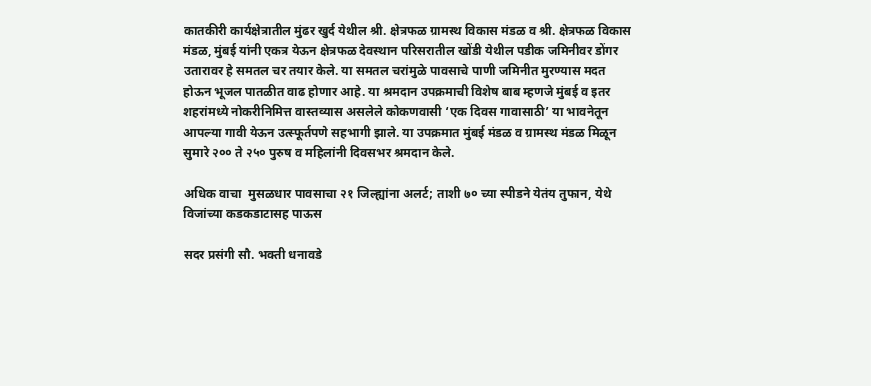कातकीरी कार्यक्षेत्रातील मुंढर खुर्द येथील श्री. क्षेत्रफळ ग्रामस्थ विकास मंडळ व श्री. क्षेत्रफळ विकास मंडळ, मुंबई यांनी एकत्र येऊन क्षेत्रफळ देवस्थान परिसरातील खोंडी येथील पडीक जमिनीवर डोंगर उतारावर हे समतल चर तयार केले. या समतल चरांमुळे पावसाचे पाणी जमिनीत मुरण्यास मदत होऊन भूजल पातळीत वाढ होणार आहे. या श्रमदान उपक्रमाची विशेष बाब म्हणजे मुंबई व इतर शहरांमध्ये नोकरीनिमित्त वास्तव्यास असलेले कोकणवासी ‘एक दिवस गावासाठी’ या भावनेतून आपल्या गावी येऊन उत्स्फूर्तपणे सहभागी झाले. या उपक्रमात मुंबई मंडळ व ग्रामस्थ मंडळ मिळून सुमारे २०० ते २५० पुरुष व महिलांनी दिवसभर श्रमदान केले.

अधिक वाचा  मुसळधार पावसाचा २१ जिल्ह्यांना अलर्ट; ताशी ७० च्या स्पीडने येतंय तुफान, येथे विजांच्या कडकडाटासह पाऊस

सदर प्रसंगी सौ. भक्ती धनावडे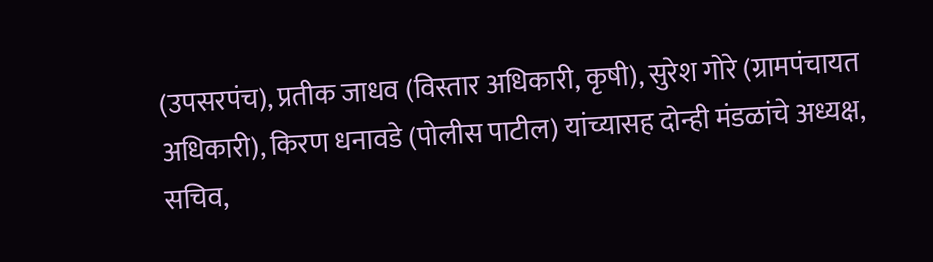(उपसरपंच), प्रतीक जाधव (विस्तार अधिकारी, कृषी), सुरेश गोरे (ग्रामपंचायत अधिकारी), किरण धनावडे (पोलीस पाटील) यांच्यासह दोन्ही मंडळांचे अध्यक्ष, सचिव,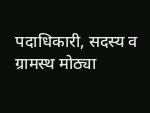पदाधिकारी, सदस्य व ग्रामस्थ मोठ्या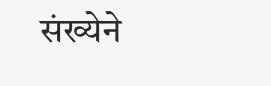संख्येने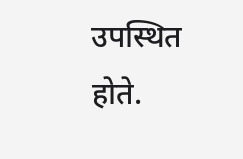उपस्थित होते.